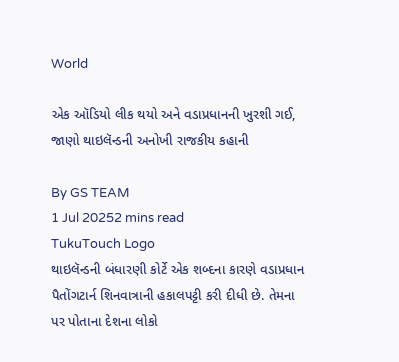World

એક ઑડિયો લીક થયો અને વડાપ્રધાનની ખુરશી ગઈ, જાણો થાઇલૅન્ડની અનોખી રાજકીય કહાની

By GS TEAM
1 Jul 20252 mins read
TukuTouch Logo
થાઇલૅન્ડની બંધારણી કોર્ટે એક શબ્દના કારણે વડાપ્રધાન પૈતોંગટાર્ન શિનવાત્રાની હકાલપટ્ટી કરી દીધી છે. તેમના પર પોતાના દેશના લોકો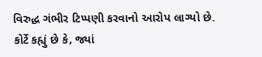વિરુદ્ધ ગંભીર ટિપ્પણી કરવાનો આરોપ લાગ્યો છે. કોર્ટે કહ્યું છે કે, જ્યાં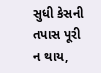સુધી કેસની તપાસ પૂરી ન થાય,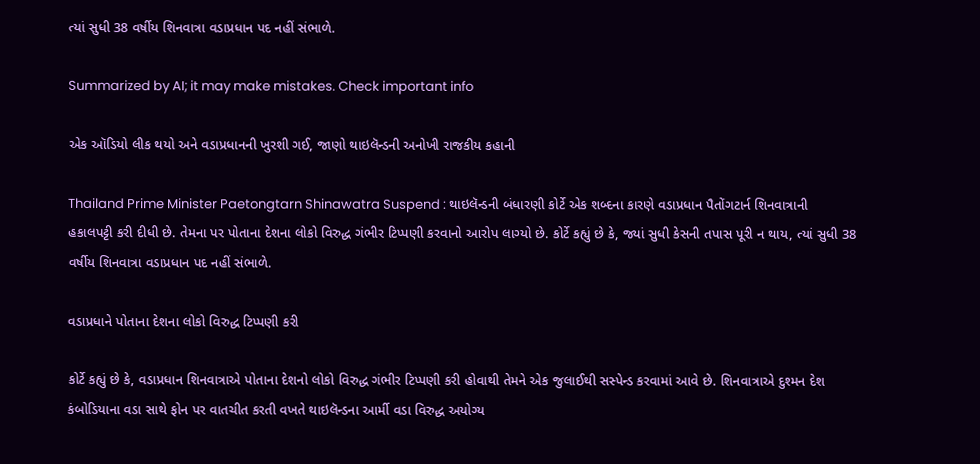ત્યાં સુધી 38 વર્ષીય શિનવાત્રા વડાપ્રધાન પદ નહીં સંભાળે.

Summarized by AI; it may make mistakes. Check important info

એક ઑડિયો લીક થયો અને વડાપ્રધાનની ખુરશી ગઈ, જાણો થાઇલૅન્ડની અનોખી રાજકીય કહાની

Thailand Prime Minister Paetongtarn Shinawatra Suspend : થાઇલૅન્ડની બંધારણી કોર્ટે એક શબ્દના કારણે વડાપ્રધાન પૈતોંગટાર્ન શિનવાત્રાની હકાલપટ્ટી કરી દીધી છે. તેમના પર પોતાના દેશના લોકો વિરુદ્ધ ગંભીર ટિપ્પણી કરવાનો આરોપ લાગ્યો છે. કોર્ટે કહ્યું છે કે, જ્યાં સુધી કેસની તપાસ પૂરી ન થાય, ત્યાં સુધી 38 વર્ષીય શિનવાત્રા વડાપ્રધાન પદ નહીં સંભાળે.

વડાપ્રધાને પોતાના દેશના લોકો વિરુદ્ધ ટિપ્પણી કરી

કોર્ટે કહ્યું છે કે, વડાપ્રધાન શિનવાત્રાએ પોતાના દેશનો લોકો વિરુદ્ધ ગંભીર ટિપ્પણી કરી હોવાથી તેમને એક જુલાઈથી સસ્પેન્ડ કરવામાં આવે છે. શિનવાત્રાએ દુશ્મન દેશ કંબોડિયાના વડા સાથે ફોન પર વાતચીત કરતી વખતે થાઇલૅન્ડના આર્મી વડા વિરુદ્ધ અયોગ્ય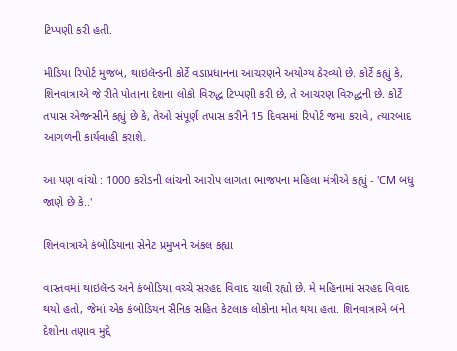ટિપ્પણી કરી હતી.

મીડિયા રિપોર્ટ મુજબ, થાઇલૅન્ડની કોર્ટે વડાપ્રધાનના આચરણને અયોગ્ય ઠેરવ્યો છે. કોર્ટે કહ્યું કે, શિનવાત્રાએ જે રીતે પોતાના દેશના લોકો વિરુદ્ધ ટિપ્પણી કરી છે, તે આચરણ વિરુદ્ધની છે. કોર્ટે તપાસ એજન્સીને કહ્યું છે કે, તેઓ સંપૂર્ણ તપાસ કરીને 15 દિવસમાં રિપોર્ટ જમા કરાવે, ત્યારબાદ આગળની કાર્યવાહી કરાશે.

આ પણ વાંચો : 1000 કરોડની લાંચનો આરોપ લાગતા ભાજપના મહિલા મંત્રીએ કહ્યું - 'CM બધુ જાણે છે કે..'

શિનવાત્રાએ કંબોડિયાના સેનેટ પ્રમુખને અંકલ કહ્યા

વાસ્તવમાં થાઇલૅન્ડ અને કંબોડિયા વચ્ચે સરહદ વિવાદ ચાલી રહ્યો છે. મે મહિનામાં સરહદ વિવાદ થયો હતો, જેમાં એક કંબોડિયન સૈનિક સહિત કેટલાક લોકોના મોત થયા હતા. શિનવાત્રાએ બંને દેશોના તણાવ મુદ્દે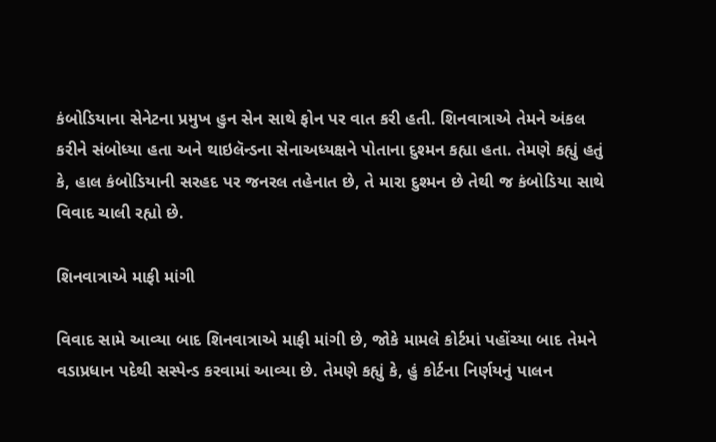કંબોડિયાના સેનેટના પ્રમુખ હુન સેન સાથે ફોન પર વાત કરી હતી. શિનવાત્રાએ તેમને અંકલ કરીને સંબોધ્યા હતા અને થાઇલૅન્ડના સેનાઅધ્યક્ષને પોતાના દુશ્મન કહ્યા હતા. તેમણે કહ્યું હતું કે, હાલ કંબોડિયાની સરહદ પર જનરલ તહેનાત છે, તે મારા દુશ્મન છે તેથી જ કંબોડિયા સાથે વિવાદ ચાલી રહ્યો છે.

શિનવાત્રાએ માફી માંગી

વિવાદ સામે આવ્યા બાદ શિનવાત્રાએ માફી માંગી છે, જોકે મામલે કોર્ટમાં પહોંચ્યા બાદ તેમને વડાપ્રધાન પદેથી સસ્પેન્ડ કરવામાં આવ્યા છે. તેમણે કહ્યું કે, હું કોર્ટના નિર્ણયનું પાલન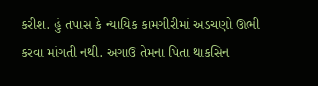કરીશ. હું તપાસ કે ન્યાયિક કામગીરીમાં અડચણો ઊભી કરવા માંગતી નથી. અગાઉ તેમના પિતા થાકસિન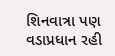શિનવાત્રા પણ વડાપ્રધાન રહી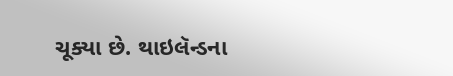ચૂક્યા છે. થાઇલૅન્ડના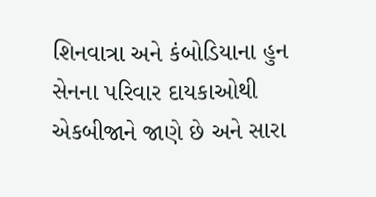શિનવાત્રા અને કંબોડિયાના હુન સેનના પરિવાર દાયકાઓથી એકબીજાને જાણે છે અને સારા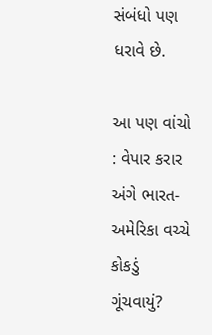સંબંધો પણ ધરાવે છે.

આ પણ વાંચો : વેપાર કરાર અંગે ભારત-અમેરિકા વચ્ચે કોકડું ગૂંચવાયું?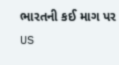ભારતની કઈ માગ પર US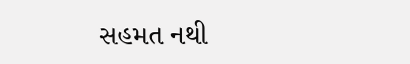સહમત નથી